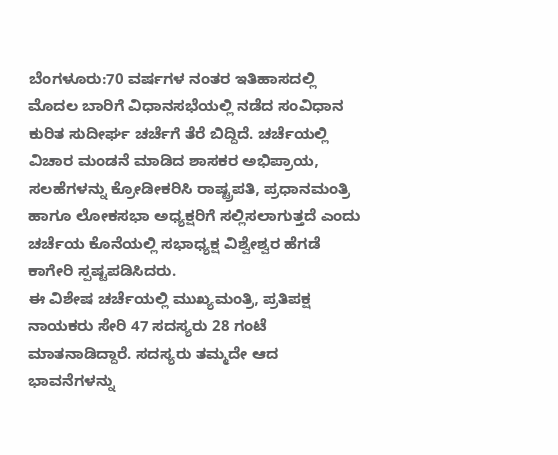ಬೆಂಗಳೂರು:70 ವರ್ಷಗಳ ನಂತರ ಇತಿಹಾಸದಲ್ಲಿ ಮೊದಲ ಬಾರಿಗೆ ವಿಧಾನಸಭೆಯಲ್ಲಿ ನಡೆದ ಸಂವಿಧಾನ ಕುರಿತ ಸುದೀರ್ಘ ಚರ್ಚೆಗೆ ತೆರೆ ಬಿದ್ದಿದೆ. ಚರ್ಚೆಯಲ್ಲಿ ವಿಚಾರ ಮಂಡನೆ ಮಾಡಿದ ಶಾಸಕರ ಅಭಿಪ್ರಾಯ, ಸಲಹೆಗಳನ್ನು ಕ್ರೋಡೀಕರಿಸಿ ರಾಷ್ಟ್ರಪತಿ, ಪ್ರಧಾನಮಂತ್ರಿ ಹಾಗೂ ಲೋಕಸಭಾ ಅಧ್ಯಕ್ಷರಿಗೆ ಸಲ್ಲಿಸಲಾಗುತ್ತದೆ ಎಂದು ಚರ್ಚೆಯ ಕೊನೆಯಲ್ಲಿ ಸಭಾಧ್ಯಕ್ಷ ವಿಶ್ವೇಶ್ವರ ಹೆಗಡೆ ಕಾಗೇರಿ ಸ್ಪಷ್ಟಪಡಿಸಿದರು.
ಈ ವಿಶೇಷ ಚರ್ಚೆಯಲ್ಲಿ ಮುಖ್ಯಮಂತ್ರಿ, ಪ್ರತಿಪಕ್ಷ ನಾಯಕರು ಸೇರಿ 47 ಸದಸ್ಯರು 28 ಗಂಟೆ ಮಾತನಾಡಿದ್ದಾರೆ. ಸದಸ್ಯರು ತಮ್ಮದೇ ಆದ ಭಾವನೆಗಳನ್ನು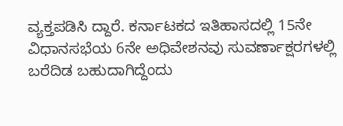ವ್ಯಕ್ತಪಡಿಸಿ ದ್ದಾರೆ. ಕರ್ನಾಟಕದ ಇತಿಹಾಸದಲ್ಲಿ 15ನೇ ವಿಧಾನಸಭೆಯ 6ನೇ ಅಧಿವೇಶನವು ಸುವರ್ಣಾಕ್ಷರಗಳಲ್ಲಿ ಬರೆದಿಡ ಬಹುದಾಗಿದ್ದೆಂದು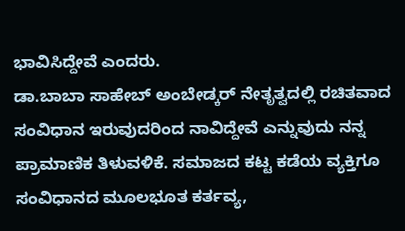ಭಾವಿಸಿದ್ದೇವೆ ಎಂದರು.
ಡಾ.ಬಾಬಾ ಸಾಹೇಬ್ ಅಂಬೇಡ್ಕರ್ ನೇತೃತ್ವದಲ್ಲಿ ರಚಿತವಾದ ಸಂವಿಧಾನ ಇರುವುದರಿಂದ ನಾವಿದ್ದೇವೆ ಎನ್ನುವುದು ನನ್ನ ಪ್ರಾಮಾಣಿಕ ತಿಳುವಳಿಕೆ. ಸಮಾಜದ ಕಟ್ಟ ಕಡೆಯ ವ್ಯಕ್ತಿಗೂ ಸಂವಿಧಾನದ ಮೂಲಭೂತ ಕರ್ತವ್ಯ,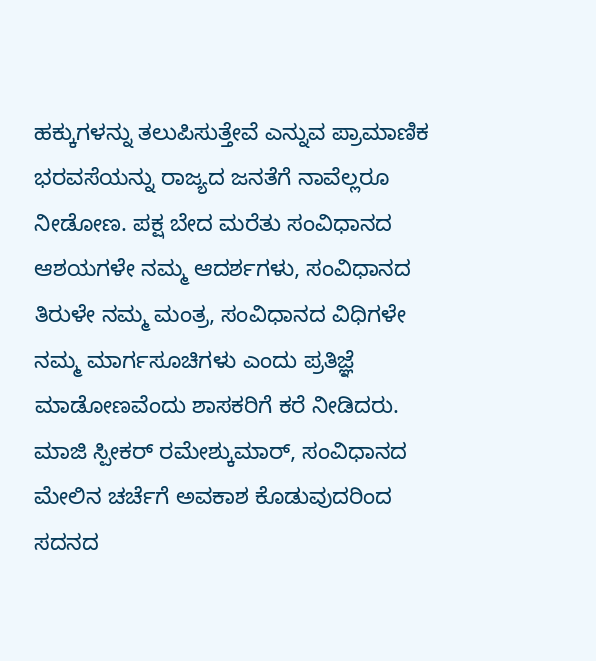ಹಕ್ಕುಗಳನ್ನು ತಲುಪಿಸುತ್ತೇವೆ ಎನ್ನುವ ಪ್ರಾಮಾಣಿಕ ಭರವಸೆಯನ್ನು ರಾಜ್ಯದ ಜನತೆಗೆ ನಾವೆಲ್ಲರೂ ನೀಡೋಣ. ಪಕ್ಷ ಬೇದ ಮರೆತು ಸಂವಿಧಾನದ ಆಶಯಗಳೇ ನಮ್ಮ ಆದರ್ಶಗಳು, ಸಂವಿಧಾನದ ತಿರುಳೇ ನಮ್ಮ ಮಂತ್ರ, ಸಂವಿಧಾನದ ವಿಧಿಗಳೇ ನಮ್ಮ ಮಾರ್ಗಸೂಚಿಗಳು ಎಂದು ಪ್ರತಿಜ್ಞೆ ಮಾಡೋಣವೆಂದು ಶಾಸಕರಿಗೆ ಕರೆ ನೀಡಿದರು.
ಮಾಜಿ ಸ್ಪೀಕರ್ ರಮೇಶ್ಕುಮಾರ್, ಸಂವಿಧಾನದ ಮೇಲಿನ ಚರ್ಚೆಗೆ ಅವಕಾಶ ಕೊಡುವುದರಿಂದ ಸದನದ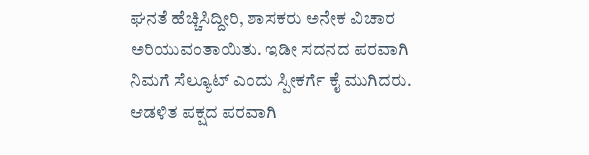ಘನತೆ ಹೆಚ್ಚಿಸಿದ್ದೀರಿ, ಶಾಸಕರು ಅನೇಕ ವಿಚಾರ ಅರಿಯುವಂತಾಯಿತು. ಇಡೀ ಸದನದ ಪರವಾಗಿ ನಿಮಗೆ ಸೆಲ್ಯೂಟ್ ಎಂದು ಸ್ಪೀಕರ್ಗೆ ಕೈ ಮುಗಿದರು. ಆಡಳಿತ ಪಕ್ಷದ ಪರವಾಗಿ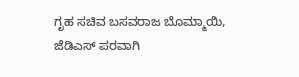ಗೃಹ ಸಚಿವ ಬಸವರಾಜ ಬೊಮ್ಮಾಯಿ, ಜೆಡಿಎಸ್ ಪರವಾಗಿ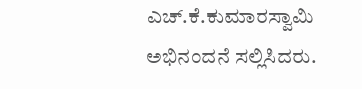ಎಚ್.ಕೆ.ಕುಮಾರಸ್ವಾಮಿ ಅಭಿನಂದನೆ ಸಲ್ಲಿಸಿದರು.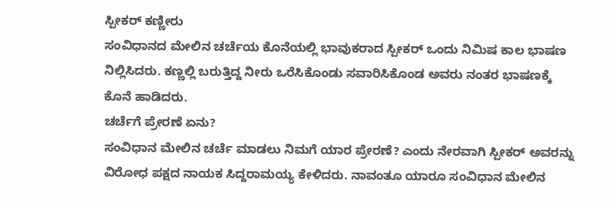ಸ್ಪೀಕರ್ ಕಣ್ಣೀರು
ಸಂವಿಧಾನದ ಮೇಲಿನ ಚರ್ಚೆಯ ಕೊನೆಯಲ್ಲಿ ಭಾವುಕರಾದ ಸ್ಪೀಕರ್ ಒಂದು ನಿಮಿಷ ಕಾಲ ಭಾಷಣ ನಿಲ್ಲಿಸಿದರು. ಕಣ್ಣಲ್ಲಿ ಬರುತ್ತಿದ್ದ ನೀರು ಒರೆಸಿಕೊಂಡು ಸವಾರಿಸಿಕೊಂಡ ಅವರು ನಂತರ ಭಾಷಣಕ್ಕೆ ಕೊನೆ ಹಾಡಿದರು.
ಚರ್ಚೆಗೆ ಪ್ರೇರಣೆ ಏನು?
ಸಂವಿಧಾನ ಮೇಲಿನ ಚರ್ಚೆ ಮಾಡಲು ನಿಮಗೆ ಯಾರ ಪ್ರೇರಣೆ? ಎಂದು ನೇರವಾಗಿ ಸ್ಪೀಕರ್ ಅವರನ್ನು ವಿರೋಧ ಪಕ್ಷದ ನಾಯಕ ಸಿದ್ದರಾಮಯ್ಯ ಕೇಳಿದರು. ನಾವಂತೂ ಯಾರೂ ಸಂವಿಧಾನ ಮೇಲಿನ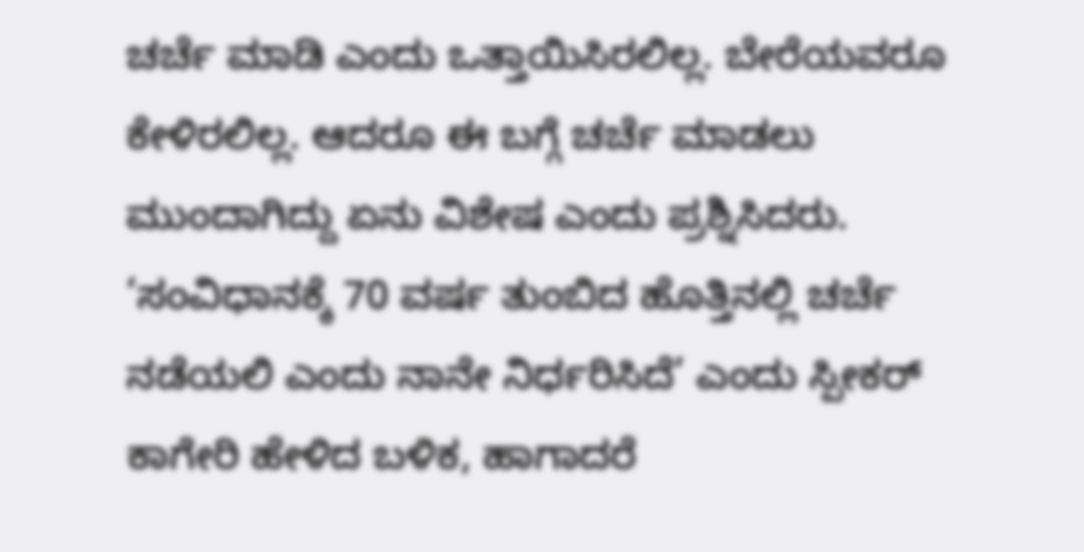ಚರ್ಚೆ ಮಾಡಿ ಎಂದು ಒತ್ತಾಯಿಸಿರಲಿಲ್ಲ. ಬೇರೆಯವರೂ ಕೇಳಿರಲಿಲ್ಲ. ಆದರೂ ಈ ಬಗ್ಗೆ ಚರ್ಚೆ ಮಾಡಲು ಮುಂದಾಗಿದ್ದು ಏನು ವಿಶೇಷ ಎಂದು ಪ್ರಶ್ನಿಸಿದರು. ‘ಸಂವಿಧಾನಕ್ಕೆ 70 ವರ್ಷ ತುಂಬಿದ ಹೊತ್ತಿನಲ್ಲಿ ಚರ್ಚೆ ನಡೆಯಲಿ ಎಂದು ನಾನೇ ನಿರ್ಧರಿಸಿದೆ’ ಎಂದು ಸ್ಪೀಕರ್ ಕಾಗೇರಿ ಹೇಳಿದ ಬಳಿಕ, ಹಾಗಾದರೆ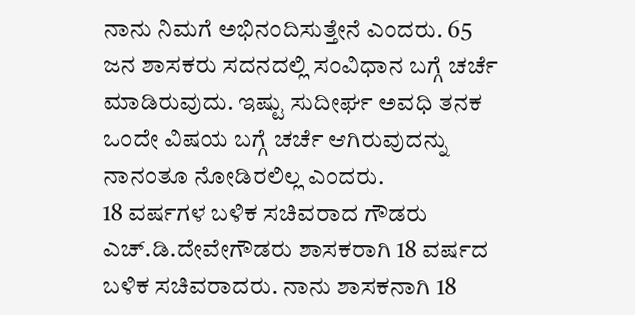ನಾನು ನಿಮಗೆ ಅಭಿನಂದಿಸುತ್ತೇನೆ ಎಂದರು. 65 ಜನ ಶಾಸಕರು ಸದನದಲ್ಲಿ ಸಂವಿಧಾನ ಬಗ್ಗೆ ಚರ್ಚೆ ಮಾಡಿರುವುದು. ಇಷ್ಟು ಸುದೀರ್ಘ ಅವಧಿ ತನಕ ಒಂದೇ ವಿಷಯ ಬಗ್ಗೆ ಚರ್ಚೆ ಆಗಿರುವುದನ್ನು ನಾನಂತೂ ನೋಡಿರಲಿಲ್ಲ ಎಂದರು.
18 ವರ್ಷಗಳ ಬಳಿಕ ಸಚಿವರಾದ ಗೌಡರು
ಎಚ್.ಡಿ.ದೇವೇಗೌಡರು ಶಾಸಕರಾಗಿ 18 ವರ್ಷದ ಬಳಿಕ ಸಚಿವರಾದರು. ನಾನು ಶಾಸಕನಾಗಿ 18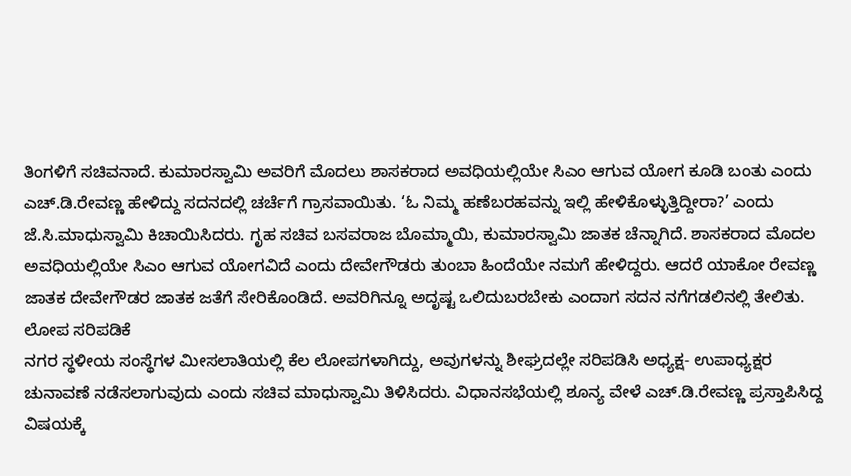ತಿಂಗಳಿಗೆ ಸಚಿವನಾದೆ. ಕುಮಾರಸ್ವಾಮಿ ಅವರಿಗೆ ಮೊದಲು ಶಾಸಕರಾದ ಅವಧಿಯಲ್ಲಿಯೇ ಸಿಎಂ ಆಗುವ ಯೋಗ ಕೂಡಿ ಬಂತು ಎಂದು ಎಚ್.ಡಿ.ರೇವಣ್ಣ ಹೇಳಿದ್ದು ಸದನದಲ್ಲಿ ಚರ್ಚೆಗೆ ಗ್ರಾಸವಾಯಿತು. ‘ಓ ನಿಮ್ಮ ಹಣೆಬರಹವನ್ನು ಇಲ್ಲಿ ಹೇಳಿಕೊಳ್ಳುತ್ತಿದ್ದೀರಾ?’ ಎಂದು ಜೆ.ಸಿ.ಮಾಧುಸ್ವಾಮಿ ಕಿಚಾಯಿಸಿದರು. ಗೃಹ ಸಚಿವ ಬಸವರಾಜ ಬೊಮ್ಮಾಯಿ, ಕುಮಾರಸ್ವಾಮಿ ಜಾತಕ ಚೆನ್ನಾಗಿದೆ. ಶಾಸಕರಾದ ಮೊದಲ ಅವಧಿಯಲ್ಲಿಯೇ ಸಿಎಂ ಆಗುವ ಯೋಗವಿದೆ ಎಂದು ದೇವೇಗೌಡರು ತುಂಬಾ ಹಿಂದೆಯೇ ನಮಗೆ ಹೇಳಿದ್ದರು. ಆದರೆ ಯಾಕೋ ರೇವಣ್ಣ ಜಾತಕ ದೇವೇಗೌಡರ ಜಾತಕ ಜತೆಗೆ ಸೇರಿಕೊಂಡಿದೆ. ಅವರಿಗಿನ್ನೂ ಅದೃಷ್ಟ ಒಲಿದುಬರಬೇಕು ಎಂದಾಗ ಸದನ ನಗೆಗಡಲಿನಲ್ಲಿ ತೇಲಿತು.
ಲೋಪ ಸರಿಪಡಿಕೆ
ನಗರ ಸ್ಥಳೀಯ ಸಂಸ್ಥೆಗಳ ಮೀಸಲಾತಿಯಲ್ಲಿ ಕೆಲ ಲೋಪಗಳಾಗಿದ್ದು, ಅವುಗಳನ್ನು ಶೀಘ್ರದಲ್ಲೇ ಸರಿಪಡಿಸಿ ಅಧ್ಯಕ್ಷ- ಉಪಾಧ್ಯಕ್ಷರ ಚುನಾವಣೆ ನಡೆಸಲಾಗುವುದು ಎಂದು ಸಚಿವ ಮಾಧುಸ್ವಾಮಿ ತಿಳಿಸಿದರು. ವಿಧಾನಸಭೆಯಲ್ಲಿ ಶೂನ್ಯ ವೇಳೆ ಎಚ್.ಡಿ.ರೇವಣ್ಣ ಪ್ರಸ್ತಾಪಿಸಿದ್ದ ವಿಷಯಕ್ಕೆ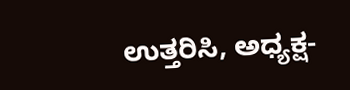ಉತ್ತರಿಸಿ, ಅಧ್ಯಕ್ಷ-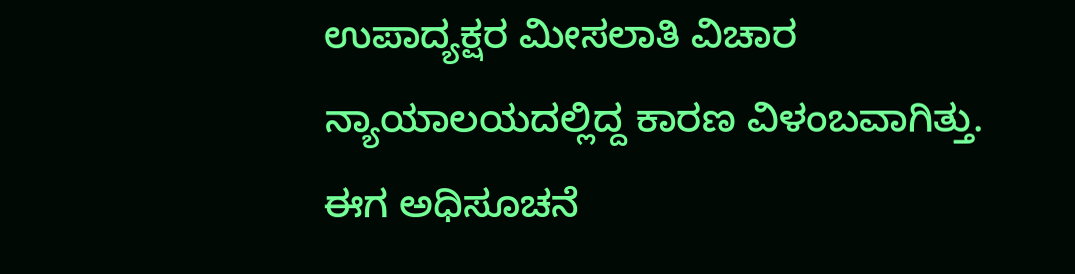ಉಪಾದ್ಯಕ್ಷರ ಮೀಸಲಾತಿ ವಿಚಾರ ನ್ಯಾಯಾಲಯದಲ್ಲಿದ್ದ ಕಾರಣ ವಿಳಂಬವಾಗಿತ್ತು. ಈಗ ಅಧಿಸೂಚನೆ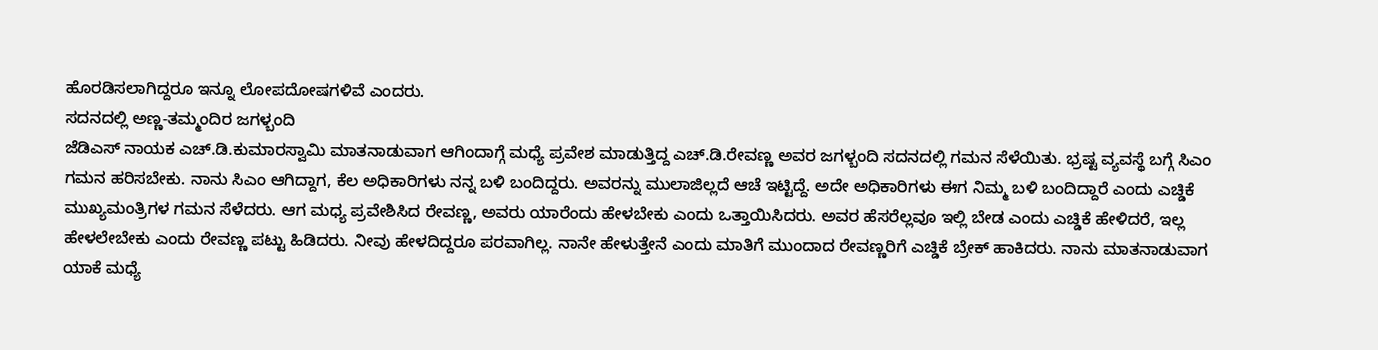ಹೊರಡಿಸಲಾಗಿದ್ದರೂ ಇನ್ನೂ ಲೋಪದೋಷಗಳಿವೆ ಎಂದರು.
ಸದನದಲ್ಲಿ ಅಣ್ಣ-ತಮ್ಮಂದಿರ ಜಗಳ್ಬಂದಿ
ಜೆಡಿಎಸ್ ನಾಯಕ ಎಚ್.ಡಿ.ಕುಮಾರಸ್ವಾಮಿ ಮಾತನಾಡುವಾಗ ಆಗಿಂದಾಗ್ಗೆ ಮಧ್ಯೆ ಪ್ರವೇಶ ಮಾಡುತ್ತಿದ್ದ ಎಚ್.ಡಿ.ರೇವಣ್ಣ ಅವರ ಜಗಳ್ಬಂದಿ ಸದನದಲ್ಲಿ ಗಮನ ಸೆಳೆಯಿತು. ಭ್ರಷ್ಟ ವ್ಯವಸ್ಥೆ ಬಗ್ಗೆ ಸಿಎಂ ಗಮನ ಹರಿಸಬೇಕು. ನಾನು ಸಿಎಂ ಆಗಿದ್ದಾಗ, ಕೆಲ ಅಧಿಕಾರಿಗಳು ನನ್ನ ಬಳಿ ಬಂದಿದ್ದರು. ಅವರನ್ನು ಮುಲಾಜಿಲ್ಲದೆ ಆಚೆ ಇಟ್ಟಿದ್ದೆ. ಅದೇ ಅಧಿಕಾರಿಗಳು ಈಗ ನಿಮ್ಮ ಬಳಿ ಬಂದಿದ್ದಾರೆ ಎಂದು ಎಚ್ಡಿಕೆ ಮುಖ್ಯಮಂತ್ರಿಗಳ ಗಮನ ಸೆಳೆದರು. ಆಗ ಮಧ್ಯ ಪ್ರವೇಶಿಸಿದ ರೇವಣ್ಣ, ಅವರು ಯಾರೆಂದು ಹೇಳಬೇಕು ಎಂದು ಒತ್ತಾಯಿಸಿದರು. ಅವರ ಹೆಸರೆಲ್ಲವೂ ಇಲ್ಲಿ ಬೇಡ ಎಂದು ಎಚ್ಡಿಕೆ ಹೇಳಿದರೆ, ಇಲ್ಲ ಹೇಳಲೇಬೇಕು ಎಂದು ರೇವಣ್ಣ ಪಟ್ಟು ಹಿಡಿದರು. ನೀವು ಹೇಳದಿದ್ದರೂ ಪರವಾಗಿಲ್ಲ. ನಾನೇ ಹೇಳುತ್ತೇನೆ ಎಂದು ಮಾತಿಗೆ ಮುಂದಾದ ರೇವಣ್ಣರಿಗೆ ಎಚ್ಡಿಕೆ ಬ್ರೇಕ್ ಹಾಕಿದರು. ನಾನು ಮಾತನಾಡುವಾಗ ಯಾಕೆ ಮಧ್ಯೆ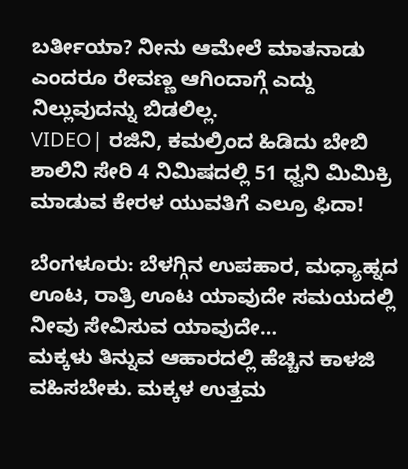ಬರ್ತೀಯಾ? ನೀನು ಆಮೇಲೆ ಮಾತನಾಡು ಎಂದರೂ ರೇವಣ್ಣ ಆಗಿಂದಾಗ್ಗೆ ಎದ್ದು ನಿಲ್ಲುವುದನ್ನು ಬಿಡಲಿಲ್ಲ.
VIDEO| ರಜಿನಿ, ಕಮಲ್ರಿಂದ ಹಿಡಿದು ಬೇಬಿ ಶಾಲಿನಿ ಸೇರಿ 4 ನಿಮಿಷದಲ್ಲಿ 51 ಧ್ವನಿ ಮಿಮಿಕ್ರಿ ಮಾಡುವ ಕೇರಳ ಯುವತಿಗೆ ಎಲ್ರೂ ಫಿದಾ!

ಬೆಂಗಳೂರು: ಬೆಳಗ್ಗಿನ ಉಪಹಾರ, ಮಧ್ಯಾಹ್ನದ ಊಟ, ರಾತ್ರಿ ಊಟ ಯಾವುದೇ ಸಮಯದಲ್ಲಿ ನೀವು ಸೇವಿಸುವ ಯಾವುದೇ…
ಮಕ್ಕಳು ತಿನ್ನುವ ಆಹಾರದಲ್ಲಿ ಹೆಚ್ಚಿನ ಕಾಳಜಿ ವಹಿಸಬೇಕು. ಮಕ್ಕಳ ಉತ್ತಮ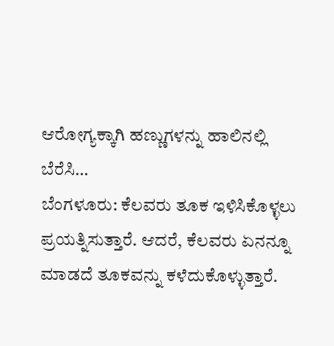ಆರೋಗ್ಯಕ್ಕಾಗಿ ಹಣ್ಣುಗಳನ್ನು ಹಾಲಿನಲ್ಲಿ ಬೆರೆಸಿ…
ಬೆಂಗಳೂರು: ಕೆಲವರು ತೂಕ ಇಳಿಸಿಕೊಳ್ಳಲು ಪ್ರಯತ್ನಿಸುತ್ತಾರೆ. ಆದರೆ, ಕೆಲವರು ಏನನ್ನೂ ಮಾಡದೆ ತೂಕವನ್ನು ಕಳೆದುಕೊಳ್ಳುತ್ತಾರೆ.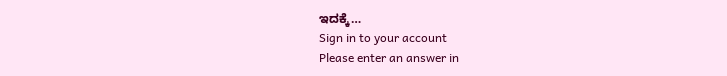ಇದಕ್ಕೆ…
Sign in to your account
Please enter an answer in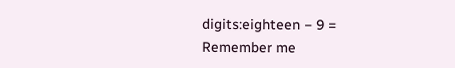digits:eighteen − 9 =
Remember me